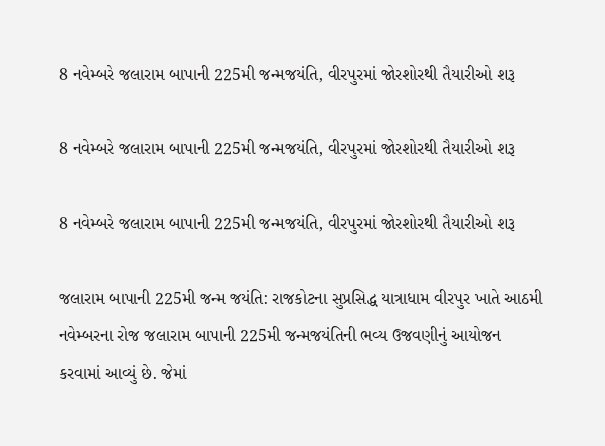8 નવેમ્બરે જલારામ બાપાની 225મી જન્મજયંતિ, વીરપુરમાં જોરશોરથી તૈયારીઓ શરૂ

8 નવેમ્બરે જલારામ બાપાની 225મી જન્મજયંતિ, વીરપુરમાં જોરશોરથી તૈયારીઓ શરૂ

8 નવેમ્બરે જલારામ બાપાની 225મી જન્મજયંતિ, વીરપુરમાં જોરશોરથી તૈયારીઓ શરૂ

જલારામ બાપાની 225મી જન્મ જયંતિ: રાજકોટના સુપ્રસિદ્ધ યાત્રાધામ વીરપુર ખાતે આઠમી નવેમ્બરના રોજ જલારામ બાપાની 225મી જન્મજયંતિની ભવ્ય ઉજવણીનું આયોજન કરવામાં આવ્યું છે. જેમાં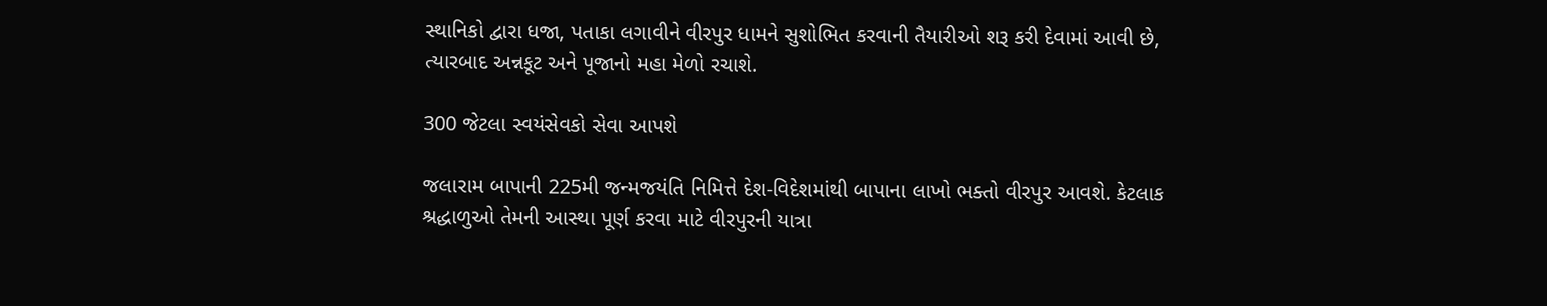સ્થાનિકો દ્વારા ધજા, પતાકા લગાવીને વીરપુર ધામને સુશોભિત કરવાની તૈયારીઓ શરૂ કરી દેવામાં આવી છે, ત્યારબાદ અન્નકૂટ અને પૂજાનો મહા મેળો રચાશે.

300 જેટલા સ્વયંસેવકો સેવા આપશે

જલારામ બાપાની 225મી જન્મજયંતિ નિમિત્તે દેશ-વિદેશમાંથી બાપાના લાખો ભક્તો વીરપુર આવશે. કેટલાક શ્રદ્ધાળુઓ તેમની આસ્થા પૂર્ણ કરવા માટે વીરપુરની યાત્રા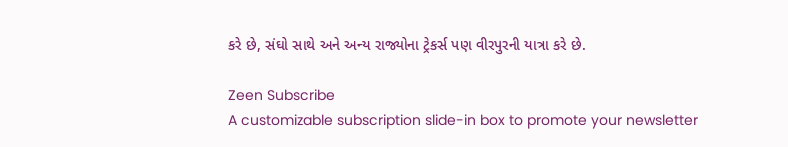કરે છે, સંઘો સાથે અને અન્ય રાજ્યોના ટ્રેકર્સ પણ વીરપુરની યાત્રા કરે છે.

Zeen Subscribe
A customizable subscription slide-in box to promote your newsletter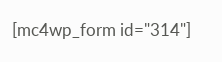[mc4wp_form id="314"]